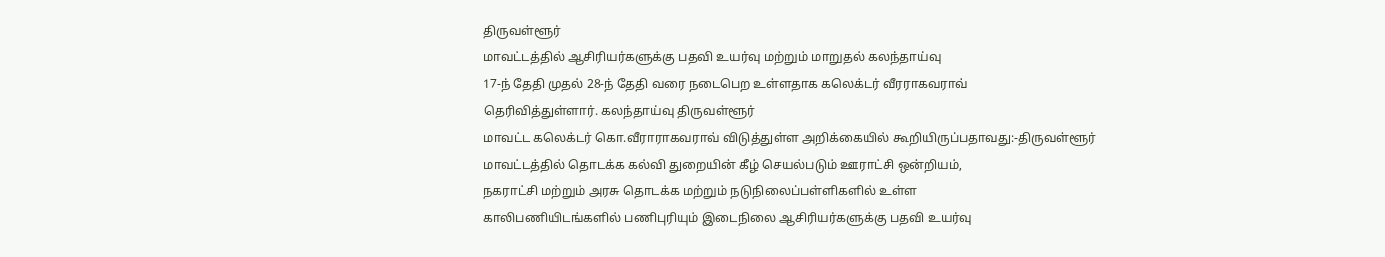திருவள்ளூர்
மாவட்டத்தில் ஆசிரியர்களுக்கு பதவி உயர்வு மற்றும் மாறுதல் கலந்தாய்வு
17-ந் தேதி முதல் 28-ந் தேதி வரை நடைபெற உள்ளதாக கலெக்டர் வீரராகவராவ்
தெரிவித்துள்ளார். கலந்தாய்வு திருவள்ளூர்
மாவட்ட கலெக்டர் கொ.வீராராகவராவ் விடுத்துள்ள அறிக்கையில் கூறியிருப்பதாவது:-திருவள்ளூர்
மாவட்டத்தில் தொடக்க கல்வி துறையின் கீழ் செயல்படும் ஊராட்சி ஒன்றியம்,
நகராட்சி மற்றும் அரசு தொடக்க மற்றும் நடுநிலைப்பள்ளிகளில் உள்ள
காலிபணியிடங்களில் பணிபுரியும் இடைநிலை ஆசிரியர்களுக்கு பதவி உயர்வு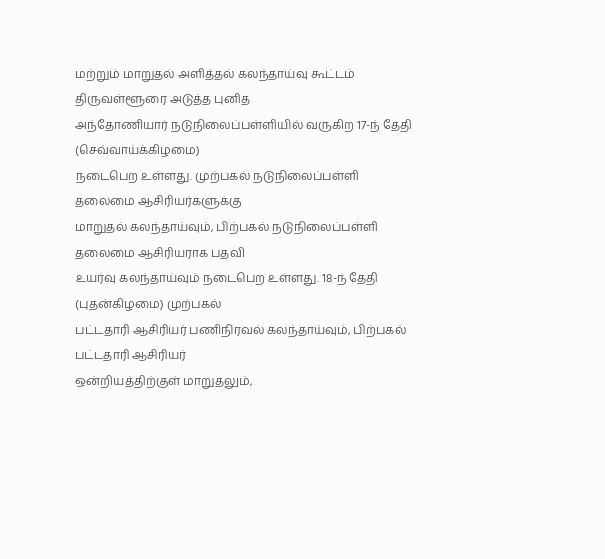மற்றும் மாறுதல் அளித்தல் கலந்தாய்வு கூட்டம் திருவள்ளூரை அடுத்த புனித
அந்தோணியார் நடுநிலைப்பள்ளியில் வருகிற 17-ந் தேதி (செவ்வாய்க்கிழமை)
நடைபெற உள்ளது. முற்பகல் நடுநிலைப்பள்ளி தலைமை ஆசிரியர்களுக்கு
மாறுதல் கலந்தாய்வும், பிற்பகல் நடுநிலைப்பள்ளி தலைமை ஆசிரியராக பதவி
உயர்வு கலந்தாய்வும் நடைபெற உள்ளது. 18-ந் தேதி (புதன்கிழமை) முற்பகல்
பட்டதாரி ஆசிரியர் பணிநிரவல் கலந்தாய்வும், பிற்பகல் பட்டதாரி ஆசிரியர்
ஒன்றியத்திற்குள் மாறுதலும்,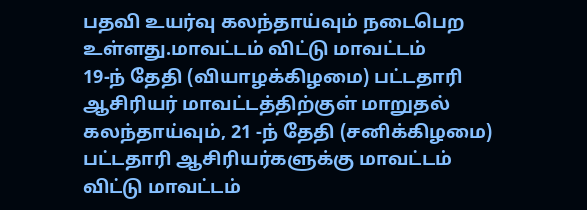பதவி உயர்வு கலந்தாய்வும் நடைபெற உள்ளது.மாவட்டம் விட்டு மாவட்டம்
19-ந் தேதி (வியாழக்கிழமை) பட்டதாரி ஆசிரியர் மாவட்டத்திற்குள் மாறுதல்
கலந்தாய்வும், 21 -ந் தேதி (சனிக்கிழமை) பட்டதாரி ஆசிரியர்களுக்கு மாவட்டம்
விட்டு மாவட்டம்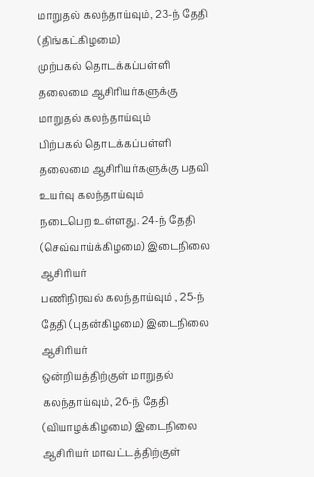மாறுதல் கலந்தாய்வும், 23-ந் தேதி (திங்கட்கிழமை)
முற்பகல் தொடக்கப்பள்ளி தலைமை ஆசிரியர்களுக்கு மாறுதல் கலந்தாய்வும்
பிற்பகல் தொடக்கப்பள்ளி தலைமை ஆசிரியர்களுக்கு பதவி உயர்வு கலந்தாய்வும்
நடைபெற உள்ளது. 24-ந் தேதி (செவ்வாய்க்கிழமை) இடைநிலை ஆசிரியர்
பணிநிரவல் கலந்தாய்வும் , 25-ந் தேதி (புதன்கிழமை) இடைநிலை ஆசிரியர்
ஒன்றியத்திற்குள் மாறுதல் கலந்தாய்வும், 26-ந் தேதி (வியாழக்கிழமை) இடைநிலை
ஆசிரியர் மாவட்டத்திற்குள்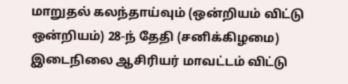மாறுதல் கலந்தாய்வும் (ஒன்றியம் விட்டு
ஒன்றியம்) 28-ந் தேதி (சனிக்கிழமை) இடைநிலை ஆசிரியர் மாவட்டம் விட்டு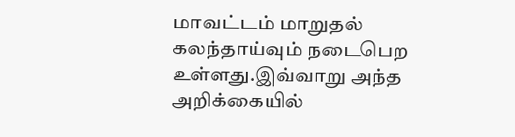மாவட்டம் மாறுதல் கலந்தாய்வும் நடைபெற உள்ளது.இவ்வாறு அந்த அறிக்கையில்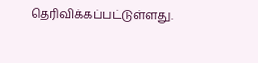தெரிவிக்கப்பட்டுள்ளது.